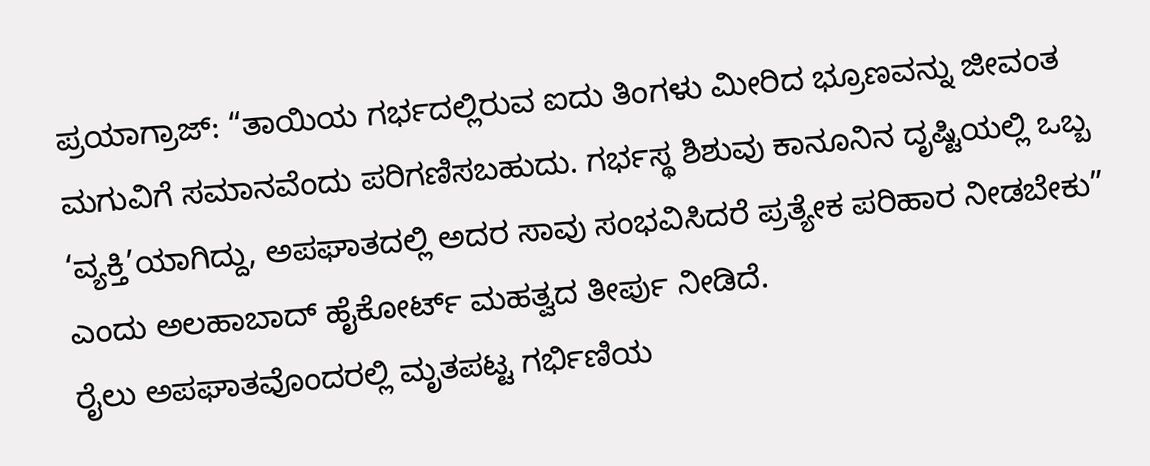ಪ್ರಯಾಗ್ರಾಜ್: “ತಾಯಿಯ ಗರ್ಭದಲ್ಲಿರುವ ಐದು ತಿಂಗಳು ಮೀರಿದ ಭ್ರೂಣವನ್ನು ಜೀವಂತ ಮಗುವಿಗೆ ಸಮಾನವೆಂದು ಪರಿಗಣಿಸಬಹುದು. ಗರ್ಭಸ್ಥ ಶಿಶುವು ಕಾನೂನಿನ ದೃಷ್ಟಿಯಲ್ಲಿ ಒಬ್ಬ ‘ವ್ಯಕ್ತಿ’ಯಾಗಿದ್ದು, ಅಪಘಾತದಲ್ಲಿ ಅದರ ಸಾವು ಸಂಭವಿಸಿದರೆ ಪ್ರತ್ಯೇಕ ಪರಿಹಾರ ನೀಡಬೇಕು” ಎಂದು ಅಲಹಾಬಾದ್ ಹೈಕೋರ್ಟ್ ಮಹತ್ವದ ತೀರ್ಪು ನೀಡಿದೆ.
ರೈಲು ಅಪಘಾತವೊಂದರಲ್ಲಿ ಮೃತಪಟ್ಟ ಗರ್ಭಿಣಿಯ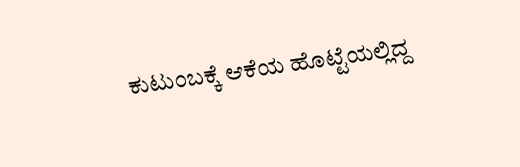ಕುಟುಂಬಕ್ಕೆ ಆಕೆಯ ಹೊಟ್ಟೆಯಲ್ಲಿದ್ದ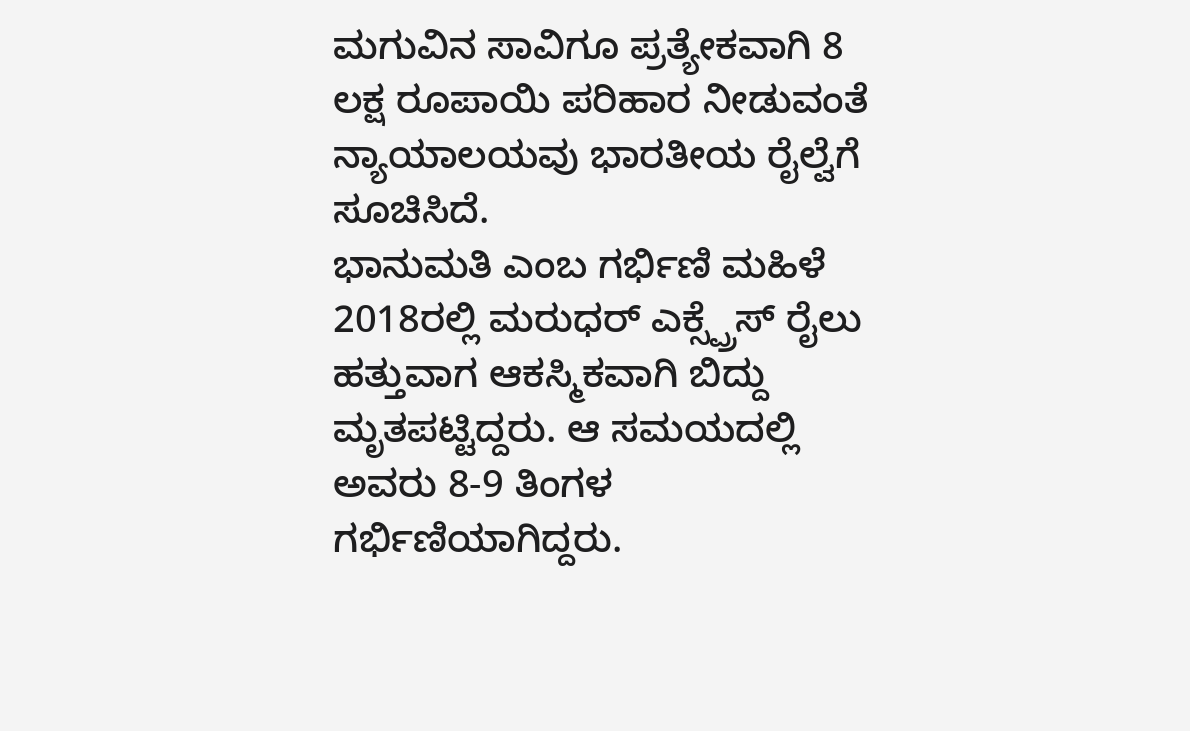ಮಗುವಿನ ಸಾವಿಗೂ ಪ್ರತ್ಯೇಕವಾಗಿ 8 ಲಕ್ಷ ರೂಪಾಯಿ ಪರಿಹಾರ ನೀಡುವಂತೆ ನ್ಯಾಯಾಲಯವು ಭಾರತೀಯ ರೈಲ್ವೆಗೆ ಸೂಚಿಸಿದೆ.
ಭಾನುಮತಿ ಎಂಬ ಗರ್ಭಿಣಿ ಮಹಿಳೆ 2018ರಲ್ಲಿ ಮರುಧರ್ ಎಕ್ಸ್ಪ್ರೆಸ್ ರೈಲು ಹತ್ತುವಾಗ ಆಕಸ್ಮಿಕವಾಗಿ ಬಿದ್ದು ಮೃತಪಟ್ಟಿದ್ದರು. ಆ ಸಮಯದಲ್ಲಿ ಅವರು 8-9 ತಿಂಗಳ ಗರ್ಭಿಣಿಯಾಗಿದ್ದರು.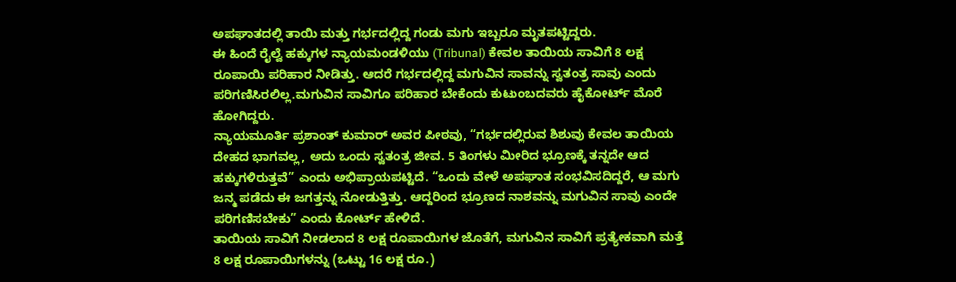ಅಪಘಾತದಲ್ಲಿ ತಾಯಿ ಮತ್ತು ಗರ್ಭದಲ್ಲಿದ್ದ ಗಂಡು ಮಗು ಇಬ್ಬರೂ ಮೃತಪಟ್ಟಿದ್ದರು.
ಈ ಹಿಂದೆ ರೈಲ್ವೆ ಹಕ್ಕುಗಳ ನ್ಯಾಯಮಂಡಳಿಯು (Tribunal) ಕೇವಲ ತಾಯಿಯ ಸಾವಿಗೆ 8 ಲಕ್ಷ ರೂಪಾಯಿ ಪರಿಹಾರ ನೀಡಿತ್ತು. ಆದರೆ ಗರ್ಭದಲ್ಲಿದ್ದ ಮಗುವಿನ ಸಾವನ್ನು ಸ್ವತಂತ್ರ ಸಾವು ಎಂದು ಪರಿಗಣಿಸಿರಲಿಲ್ಲ.ಮಗುವಿನ ಸಾವಿಗೂ ಪರಿಹಾರ ಬೇಕೆಂದು ಕುಟುಂಬದವರು ಹೈಕೋರ್ಟ್ ಮೊರೆ ಹೋಗಿದ್ದರು.
ನ್ಯಾಯಮೂರ್ತಿ ಪ್ರಶಾಂತ್ ಕುಮಾರ್ ಅವರ ಪೀಠವು, “ಗರ್ಭದಲ್ಲಿರುವ ಶಿಶುವು ಕೇವಲ ತಾಯಿಯ ದೇಹದ ಭಾಗವಲ್ಲ, ಅದು ಒಂದು ಸ್ವತಂತ್ರ ಜೀವ. 5 ತಿಂಗಳು ಮೀರಿದ ಭ್ರೂಣಕ್ಕೆ ತನ್ನದೇ ಆದ ಹಕ್ಕುಗಳಿರುತ್ತವೆ” ಎಂದು ಅಭಿಪ್ರಾಯಪಟ್ಟಿದೆ. “ಒಂದು ವೇಳೆ ಅಪಘಾತ ಸಂಭವಿಸದಿದ್ದರೆ, ಆ ಮಗು ಜನ್ಮ ಪಡೆದು ಈ ಜಗತ್ತನ್ನು ನೋಡುತ್ತಿತ್ತು. ಆದ್ದರಿಂದ ಭ್ರೂಣದ ನಾಶವನ್ನು ಮಗುವಿನ ಸಾವು ಎಂದೇ ಪರಿಗಣಿಸಬೇಕು” ಎಂದು ಕೋರ್ಟ್ ಹೇಳಿದೆ.
ತಾಯಿಯ ಸಾವಿಗೆ ನೀಡಲಾದ 8 ಲಕ್ಷ ರೂಪಾಯಿಗಳ ಜೊತೆಗೆ, ಮಗುವಿನ ಸಾವಿಗೆ ಪ್ರತ್ಯೇಕವಾಗಿ ಮತ್ತೆ 8 ಲಕ್ಷ ರೂಪಾಯಿಗಳನ್ನು (ಒಟ್ಟು 16 ಲಕ್ಷ ರೂ.)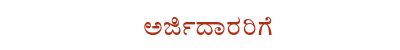ಅರ್ಜಿದಾರರಿಗೆ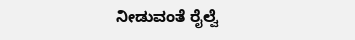ನೀಡುವಂತೆ ರೈಲ್ವೆ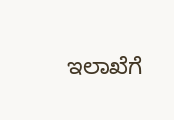ಇಲಾಖೆಗೆ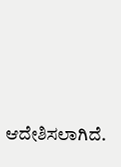ಆದೇಶಿಸಲಾಗಿದೆ.